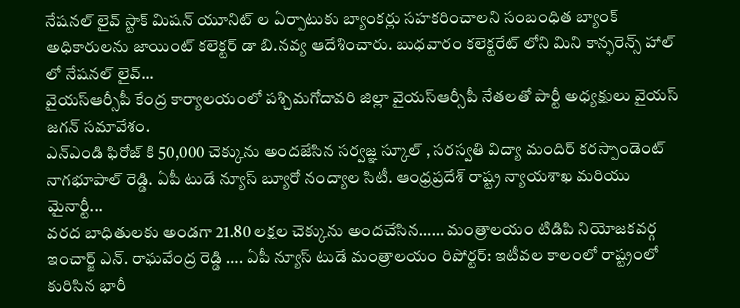నేషనల్ లైవ్ స్టాక్ మిషన్ యూనిట్ ల ఏర్పాటుకు బ్యాంకర్లు సహకరించాలని సంబంధిత బ్యాంక్ అధికారులను జాయింట్ కలెక్టర్ డా బి.నవ్య ఆదేశించారు. బుధవారం కలెక్టరేట్ లోని మిని కాన్ఫరెన్స్ హాల్ లో నేషనల్ లైవ్...
వైయస్ఆర్సీపీ కేంద్ర కార్యాలయంలో పశ్చిమగోదావరి జిల్లా వైయస్ఆర్సీపీ నేతలతో పార్టీ అధ్యక్షులు వైయస్ జగన్ సమావేశం.
ఎన్ఎండి ఫిరోజ్ కి 50,000 చెక్కును అందజేసిన సర్వజ్ఞ స్కూల్ , సరస్వతి విద్యా మందిర్ కరస్పాండెంట్ నాగభూపాల్ రెడ్డి. ఏపీ టుడే న్యూస్ బ్యూరో నంద్యాల సిటీ. ఆంధ్రప్రదేశ్ రాష్ట్ర న్యాయశాఖ మరియు మైనార్టీ...
వరద బాధితులకు అండగా 21.80 లక్షల చెక్కును అందచేసిన…… మంత్రాలయం టిడిపి నియోజకవర్గ ఇంచార్జ్ ఎన్. రాఘవేంద్ర రెడ్డి …. ఏపీ న్యూస్ టుడే మంత్రాలయం రిపోర్టర్: ఇటీవల కాలంలో రాష్ట్రంలో కురిసిన భారీ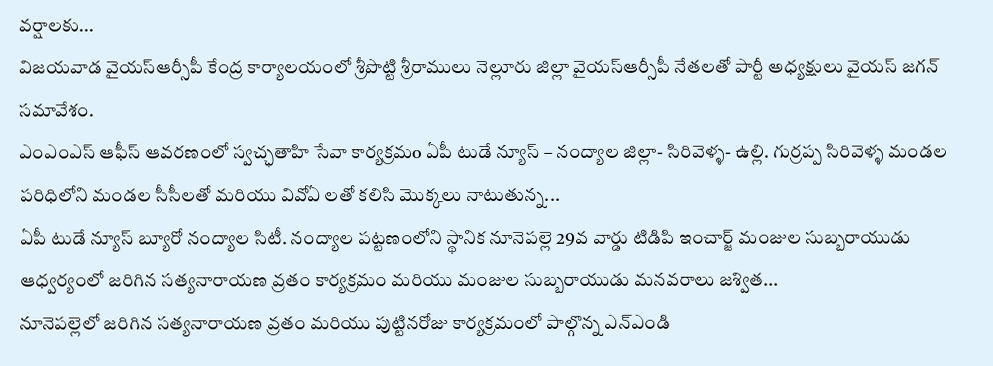వర్షాలకు...
విజయవాడ వైయస్ఆర్సీపీ కేంద్ర కార్యాలయంలో శ్రీపొట్టి శ్రీరాములు నెల్లూరు జిల్లా వైయస్ఆర్సీపీ నేతలతో పార్టీ అధ్యక్షులు వైయస్ జగన్ సమావేశం.
ఎంఎంఎస్ ఆఫీస్ ఆవరణంలో స్వచ్ఛతాహి సేవా కార్యక్రమo ఏపీ టుడే న్యూస్ – నంద్యాల జిల్లా- సిరివెళ్ళ- ఉల్లి. గుర్రప్ప సిరివెళ్ళ మండల పరిధిలోని మండల సీసీలతో మరియు వివోఏ లతో కలిసి మొక్కలు నాటుతున్న...
ఏపీ టుడే న్యూస్ బ్యూరో నంద్యాల సిటీ. నంద్యాల పట్టణంలోని స్థానిక నూనెపల్లె 29వ వార్డు టిడిపి ఇంచార్జ్ మంజుల సుబ్బరాయుడు ఆధ్వర్యంలో జరిగిన సత్యనారాయణ వ్రతం కార్యక్రమం మరియు మంజుల సుబ్బరాయుడు మనవరాలు జశ్విత...
నూనెపల్లెలో జరిగిన సత్యనారాయణ వ్రతం మరియు పుట్టినరోజు కార్యక్రమంలో పాల్గొన్న ఎన్ఎండి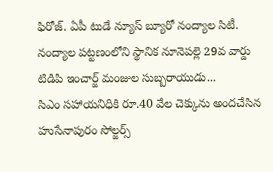ఫిరోజ్. ఏపీ టుడే న్యూస్ బ్యూరో నంద్యాల సిటీ. నంద్యాల పట్టణంలోని స్థానిక నూనెపల్లె 29వ వార్డు టిడిపి ఇంచార్జ్ మంజుల సుబ్బరాయుడు...
సిఎం సహాయనిధికి రూ.40 వేల చెక్కును అందచేసిన హుసేనాపురం సోల్జర్స్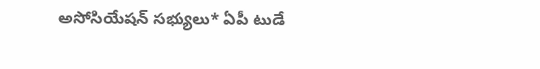అసోసియేషన్ సభ్యులు* ఏపీ టుడే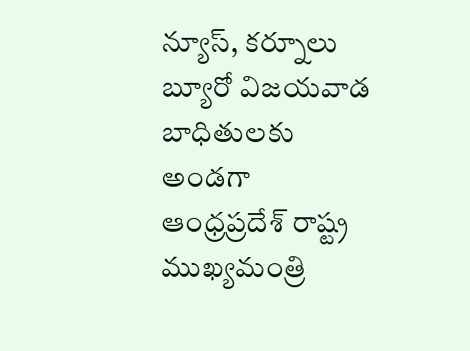న్యూస్, కర్నూలు బ్యూరో విజయవాడ బాధితులకు అండగా ఆంధ్రప్రదేశ్ రాష్ట్ర ముఖ్యమంత్రి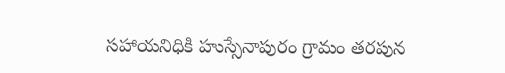సహాయనిధికి హుస్సేనాపురం గ్రామం తరపున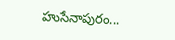హుసేనాపురం...